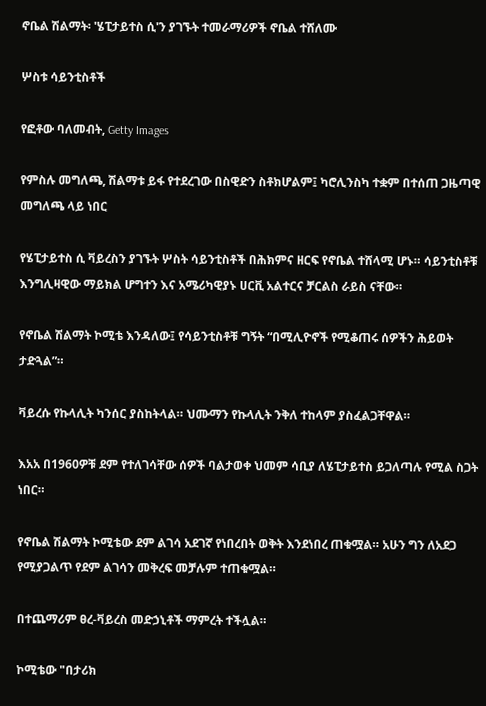ኖቤል ሽልማት፡ 'ሄፒታይተስ ሲ'ን ያገኙት ተመራማሪዎች ኖቤል ተሸለሙ

ሦስቱ ሳይንቲስቶች

የፎቶው ባለመብት, Getty Images

የምስሉ መግለጫ, ሽልማቱ ይፋ የተደረገው በስዊድን ስቶክሆልም፤ ካሮሊንስካ ተቋም በተሰጠ ጋዜጣዊ መግለጫ ላይ ነበር

የሄፒታይተስ ሲ ቫይረስን ያገኙት ሦስት ሳይንቲስቶች በሕክምና ዘርፍ የኖቤል ተሸላሚ ሆኑ። ሳይንቲስቶቹ እንግሊዛዊው ማይክል ሆግተን እና አሜሪካዊያኑ ሀርቪ አልተርና ቻርልስ ራይስ ናቸው።

የኖቤል ሽልማት ኮሚቴ እንዳለው፤ የሳይንቲስቶቹ ግኝት “በሚሊዮኖች የሚቆጠሩ ሰዎችን ሕይወት ታድጓል”።

ቫይረሱ የኩላሊት ካንሰር ያስከትላል። ህሙማን የኩላሊት ንቅለ ተከላም ያስፈልጋቸዋል።

እአአ በ1960ዎቹ ደም የተለገሳቸው ሰዎች ባልታወቀ ህመም ሳቢያ ለሄፒታይተስ ይጋለጣሉ የሚል ስጋት ነበር።

የኖቤል ሽልማት ኮሚቴው ደም ልገሳ አደገኛ የነበረበት ወቅት እንደነበረ ጠቁሟል። አሁን ግን ለአደጋ የሚያጋልጥ የደም ልገሳን መቅረፍ መቻሉም ተጠቁሟል።

በተጨማሪም ፀረ-ቫይረስ መድኃኒቶች ማምረት ተችሏል።

ኮሚቴው "በታሪክ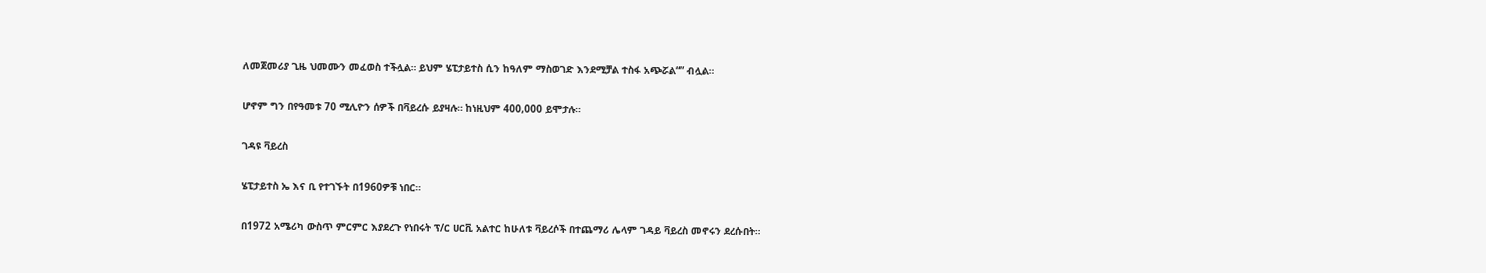ለመጀመሪያ ጊዜ ህመሙን መፈወስ ተችሏል። ይህም ሄፒታይተስ ሲን ከዓለም ማስወገድ እንደሚቻል ተስፋ አጭሯል“” ብሏል።

ሆኖም ግን በየዓመቱ 70 ሚሊዮን ሰዎች በቫይረሱ ይያዛሉ። ከነዚህም 400,000 ይሞታሉ።

ገዳዩ ቫይረስ

ሄፒታይተስ ኤ እና ቢ የተገኙት በ1960ዎቹ ነበር።

በ1972 አሜሪካ ውስጥ ምርምር እያደረጉ የነበሩት ፕ/ር ሀርቪ አልተር ከሁለቱ ቫይረሶች በተጨማሪ ሌላም ገዳይ ቫይረስ መኖሩን ደረሱበት።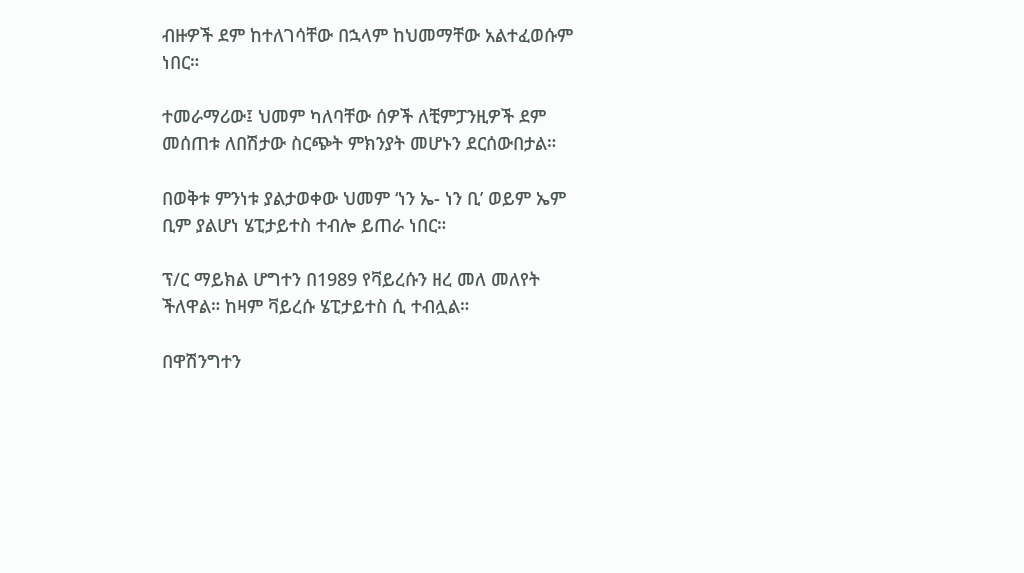ብዙዎች ደም ከተለገሳቸው በኋላም ከህመማቸው አልተፈወሱም ነበር።

ተመራማሪው፤ ህመም ካለባቸው ሰዎች ለቺምፓንዚዎች ደም መሰጠቱ ለበሽታው ስርጭት ምክንያት መሆኑን ደርሰውበታል።

በወቅቱ ምንነቱ ያልታወቀው ህመም ‘ነን ኤ- ነን ቢ’ ወይም ኤም ቢም ያልሆነ ሄፒታይተስ ተብሎ ይጠራ ነበር።

ፕ/ር ማይክል ሆግተን በ1989 የቫይረሱን ዘረ መለ መለየት ችለዋል። ከዛም ቫይረሱ ሄፒታይተስ ሲ ተብሏል።

በዋሽንግተን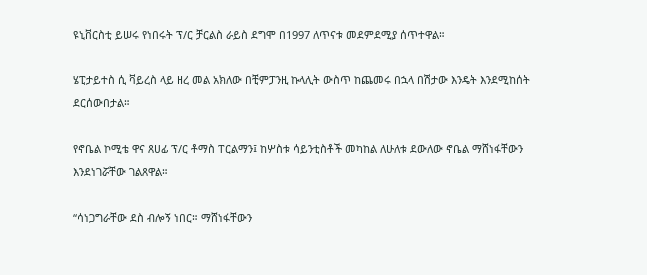ዩኒቨርስቲ ይሠሩ የነበሩት ፕ/ር ቻርልስ ራይስ ደግሞ በ1997 ለጥናቱ መደምደሚያ ሰጥተዋል።

ሄፒታይተስ ሲ ቫይረስ ላይ ዘረ መል አክለው በቺምፓንዚ ኩላሊት ውስጥ ከጨመሩ በኋላ በሽታው እንዴት እንደሚከሰት ደርሰውበታል።

የኖቤል ኮሚቴ ዋና ጸሀፊ ፕ/ር ቶማስ ፐርልማን፤ ከሦስቱ ሳይንቲስቶች መካከል ለሁለቱ ደውለው ኖቤል ማሸነፋቸውን እንደነገሯቸው ገልጸዋል።

“ሳነጋግራቸው ደስ ብሎኝ ነበር። ማሸነፋቸውን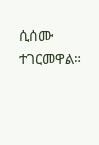ሲሰሙ ተገርመዋል።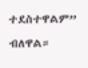ተደስተዋልም” ብለዋል።